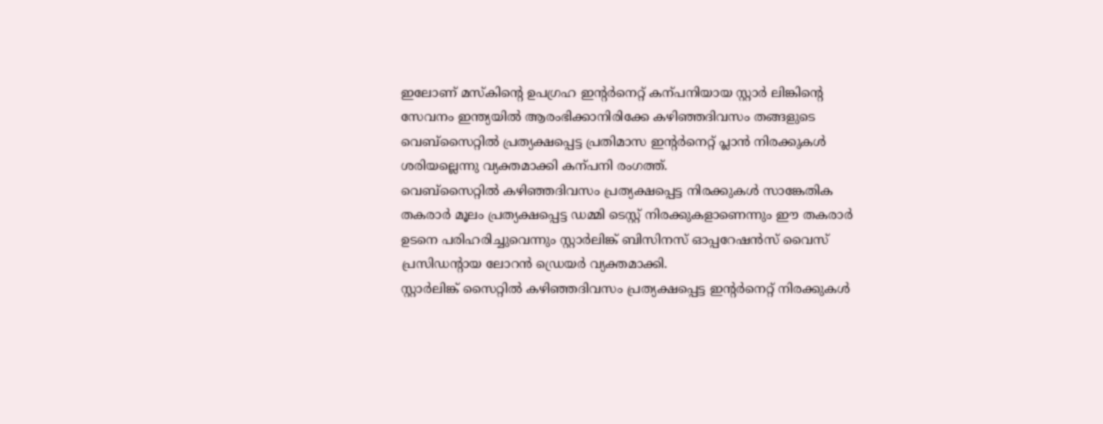ഇലോണ് മസ്കിന്റെ ഉപഗ്രഹ ഇന്റർനെറ്റ് കന്പനിയായ സ്റ്റാർ ലിങ്കിന്റെ സേവനം ഇന്ത്യയിൽ ആരംഭിക്കാനിരിക്കേ കഴിഞ്ഞദിവസം തങ്ങളുടെ വെബ്സൈറ്റിൽ പ്രത്യക്ഷപ്പെട്ട പ്രതിമാസ ഇന്റർനെറ്റ് പ്ലാൻ നിരക്കുകൾ ശരിയല്ലെന്നു വ്യക്തമാക്കി കന്പനി രംഗത്ത്.
വെബ്സൈറ്റിൽ കഴിഞ്ഞദിവസം പ്രത്യക്ഷപ്പെട്ട നിരക്കുകൾ സാങ്കേതിക തകരാർ മൂലം പ്രത്യക്ഷപ്പെട്ട ഡമ്മി ടെസ്റ്റ് നിരക്കുകളാണെന്നും ഈ തകരാർ ഉടനെ പരിഹരിച്ചുവെന്നും സ്റ്റാർലിങ്ക് ബിസിനസ് ഓപ്പറേഷൻസ് വൈസ് പ്രസിഡന്റായ ലോറൻ ഡ്രെയർ വ്യക്തമാക്കി.
സ്റ്റാർലിങ്ക് സൈറ്റിൽ കഴിഞ്ഞദിവസം പ്രത്യക്ഷപ്പെട്ട ഇന്റർനെറ്റ് നിരക്കുകൾ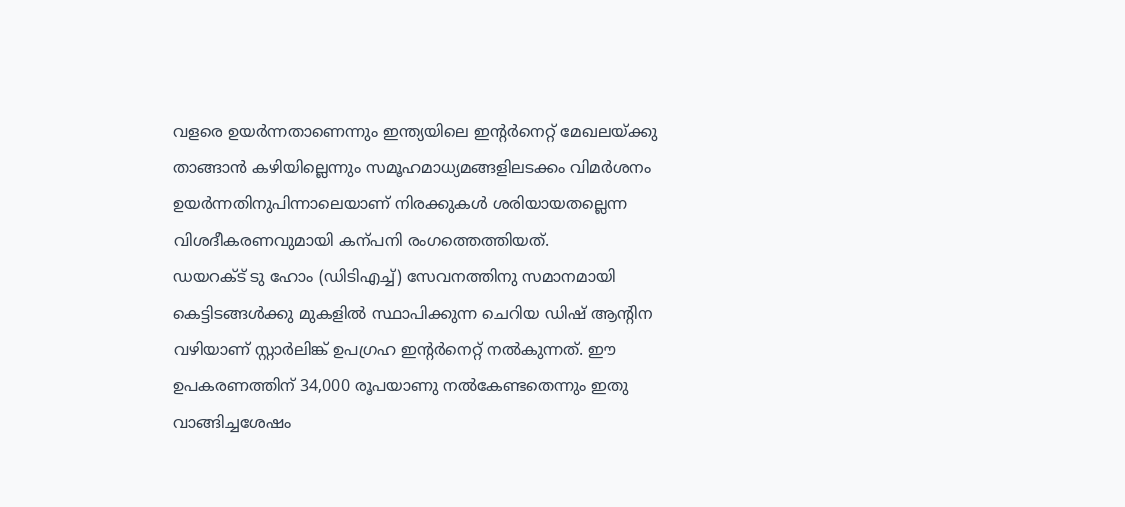വളരെ ഉയർന്നതാണെന്നും ഇന്ത്യയിലെ ഇന്റർനെറ്റ് മേഖലയ്ക്കു താങ്ങാൻ കഴിയില്ലെന്നും സമൂഹമാധ്യമങ്ങളിലടക്കം വിമർശനം ഉയർന്നതിനുപിന്നാലെയാണ് നിരക്കുകൾ ശരിയായതല്ലെന്ന വിശദീകരണവുമായി കന്പനി രംഗത്തെത്തിയത്.
ഡയറക്ട് ടു ഹോം (ഡിടിഎച്ച്) സേവനത്തിനു സമാനമായി കെട്ടിടങ്ങൾക്കു മുകളിൽ സ്ഥാപിക്കുന്ന ചെറിയ ഡിഷ് ആന്റിന വഴിയാണ് സ്റ്റാർലിങ്ക് ഉപഗ്രഹ ഇന്റർനെറ്റ് നൽകുന്നത്. ഈ ഉപകരണത്തിന് 34,000 രൂപയാണു നൽകേണ്ടതെന്നും ഇതു വാങ്ങിച്ചശേഷം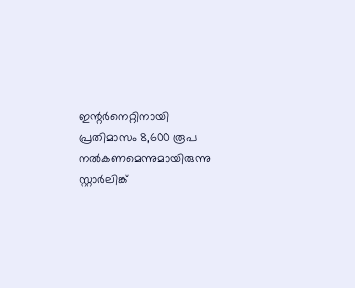ഇന്റർനെറ്റിനായി പ്രതിമാസം 8,600 രൂപ നൽകണമെന്നുമായിരുന്നു സ്റ്റാർലിങ്ക്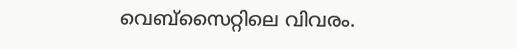വെബ്സൈറ്റിലെ വിവരം.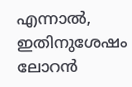എന്നാൽ, ഇതിനുശേഷം ലോറൻ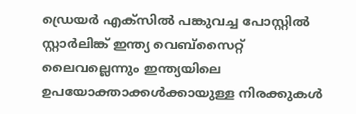ഡ്രെയർ എക്സിൽ പങ്കുവച്ച പോസ്റ്റിൽ സ്റ്റാർലിങ്ക് ഇന്ത്യ വെബ്സൈറ്റ് ലൈവല്ലെന്നും ഇന്ത്യയിലെ ഉപയോക്താക്കൾക്കായുള്ള നിരക്കുകൾ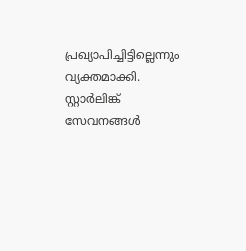പ്രഖ്യാപിച്ചിട്ടില്ലെന്നും വ്യക്തമാക്കി. സ്റ്റാർലിങ്ക് സേവനങ്ങൾ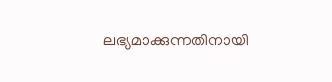ലഭ്യമാക്കുന്നതിനായി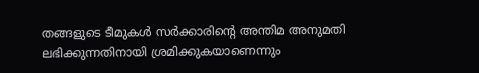തങ്ങളുടെ ടീമുകൾ സർക്കാരിന്റെ അന്തിമ അനുമതി ലഭിക്കുന്നതിനായി ശ്രമിക്കുകയാണെന്നും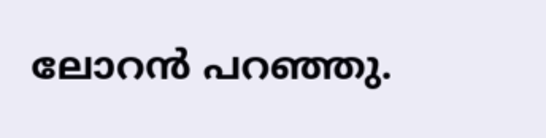ലോറൻ പറഞ്ഞു.